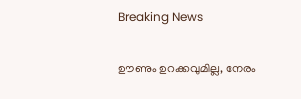Breaking News

ഊണും ഉറക്കവുമില്ല, നേരം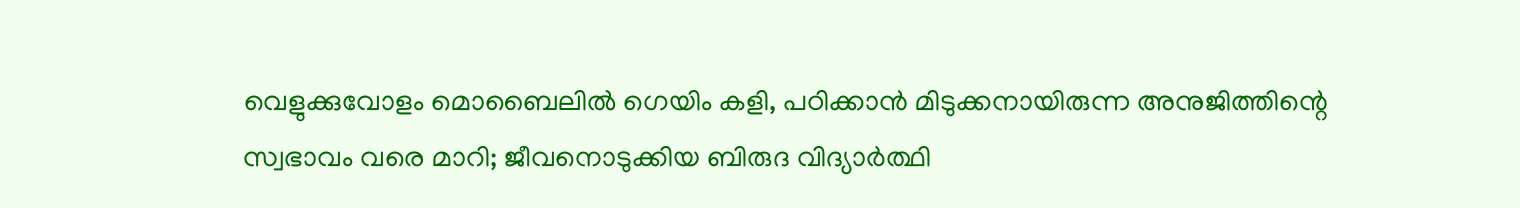വെളുക്കുവോളം മൊബൈലില്‍ ഗെയിം കളി, പഠിക്കാന്‍ മിടുക്കനായിരുന്ന അനുജിത്തിന്റെ സ്വഭാവം വരെ മാറി; ജീവനൊടുക്കിയ ബിരുദ വിദ്യാര്‍ത്ഥി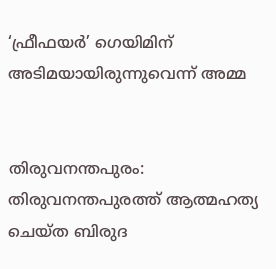‘ഫ്രീഫയര്‍’ ഗെയിമിന് അടിമയായിരുന്നുവെന്ന് അമ്മ


തിരുവനന്തപുരം: തിരുവനന്തപുരത്ത് ആത്മഹത്യ ചെയ്ത ബിരുദ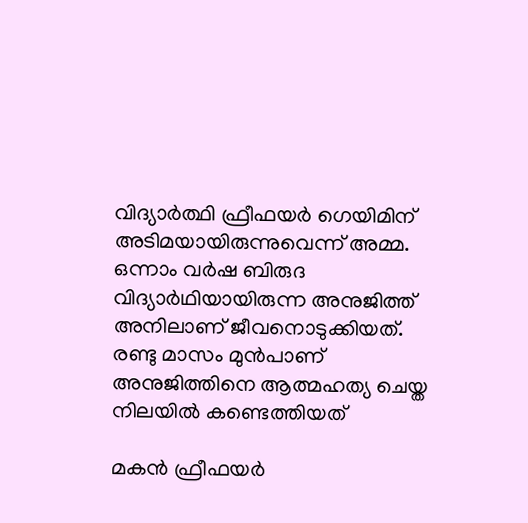വിദ്യാര്‍ത്ഥി ഫ്രീഫയര്‍ ഗെയിമിന് അടിമയായിരുന്നുവെന്ന് അമ്മ. ഒന്നാം വര്‍ഷ ബിരുദ വിദ്യാര്‍ഥിയായിരുന്ന അനുജിത്ത് അനിലാണ് ജീവനൊടുക്കിയത്. രണ്ടു മാസം മുന്‍പാണ് അനുജിത്തിനെ ആത്മഹത്യ ചെയ്ത നിലയില്‍ കണ്ടെത്തിയത്

മകന്‍ ഫ്രീഫയര്‍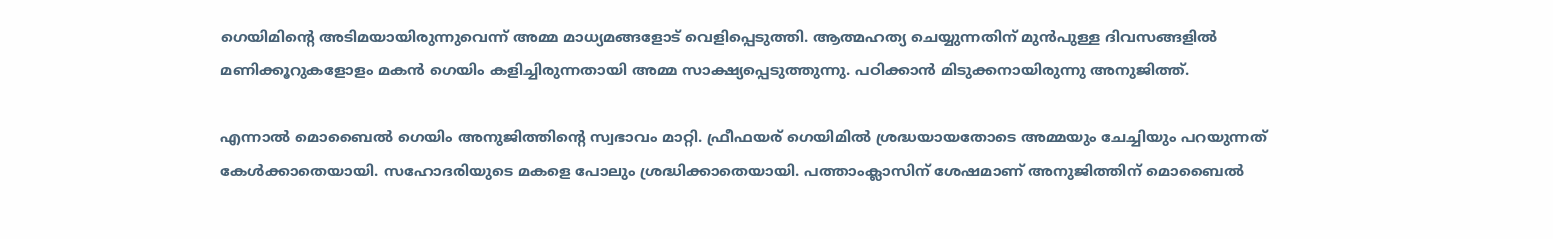ഗെയിമിന്റെ അടിമയായിരുന്നുവെന്ന് അമ്മ മാധ്യമങ്ങളോട് വെളിപ്പെടുത്തി. ആത്മഹത്യ ചെയ്യുന്നതിന് മുന്‍പുള്ള ദിവസങ്ങളില്‍ മണിക്കൂറുകളോളം മകന്‍ ഗെയിം കളിച്ചിരുന്നതായി അമ്മ സാക്ഷ്യപ്പെടുത്തുന്നു. പഠിക്കാന്‍ മിടുക്കനായിരുന്നു അനുജിത്ത്.

എന്നാല്‍ മൊബൈല്‍ ഗെയിം അനുജിത്തിന്റെ സ്വഭാവം മാറ്റി. ഫ്രീഫയര് ഗെയിമില്‍ ശ്രദ്ധയായതോടെ അമ്മയും ചേച്ചിയും പറയുന്നത് കേള്‍ക്കാതെയായി. സഹോദരിയുടെ മകളെ പോലും ശ്രദ്ധിക്കാതെയായി. പത്താംക്ലാസിന് ശേഷമാണ് അനുജിത്തിന് മൊബൈല്‍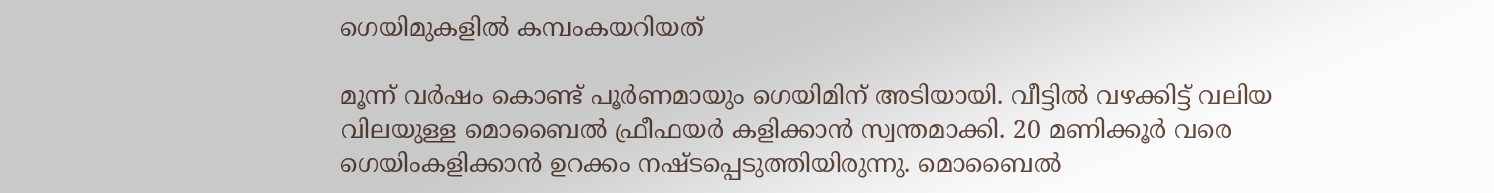ഗെയിമുകളില്‍ കമ്പംകയറിയത്

മൂന്ന് വര്‍ഷം കൊണ്ട് പൂര്‍ണമായും ഗെയിമിന് അടിയായി. വീട്ടില്‍ വഴക്കിട്ട് വലിയ വിലയുള്ള മൊബൈല്‍ ഫ്രീഫയര്‍ കളിക്കാന്‍ സ്വന്തമാക്കി. 20 മണിക്കൂര്‍ വരെ ഗെയിംകളിക്കാന്‍ ഉറക്കം നഷ്ടപ്പെടുത്തിയിരുന്നു. മൊബൈല്‍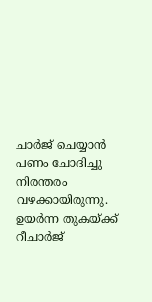ചാര്‍ജ് ചെയ്യാന്‍ പണം ചോദിച്ചു നിരന്തരം വഴക്കായിരുന്നു. ഉയര്‍ന്ന തുകയ്ക്ക് റീചാര്‍ജ്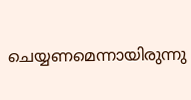ചെയ്യണമെന്നായിരുന്നു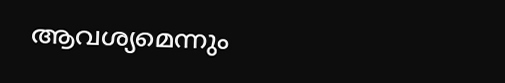ആവശ്യമെന്നും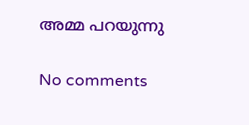അമ്മ പറയുന്നു

No comments